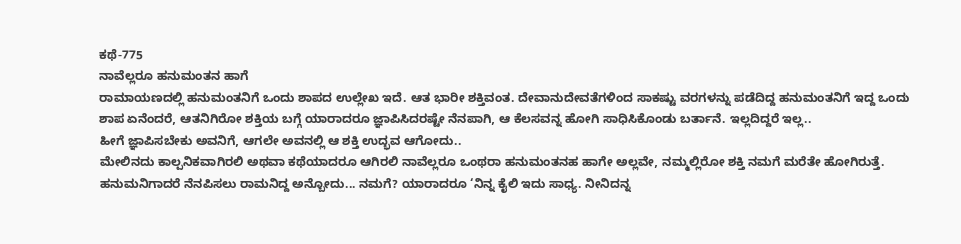ಕಥೆ-775
ನಾವೆಲ್ಲರೂ ಹನುಮಂತನ ಹಾಗೆ
ರಾಮಾಯಣದಲ್ಲಿ ಹನುಮಂತನಿಗೆ ಒಂದು ಶಾಪದ ಉಲ್ಲೇಖ ಇದೆ. ಆತ ಭಾರೀ ಶಕ್ತಿವಂತ. ದೇವಾನುದೇವತೆಗಳಿಂದ ಸಾಕಷ್ಟು ವರಗಳನ್ನು ಪಡೆದಿದ್ದ ಹನುಮಂತನಿಗೆ ಇದ್ದ ಒಂದು ಶಾಪ ಏನೆಂದರೆ, ಆತನಿಗಿರೋ ಶಕ್ತಿಯ ಬಗ್ಗೆ ಯಾರಾದರೂ ಜ್ಞಾಪಿಸಿದರಷ್ಟೇ ನೆನಪಾಗಿ, ಆ ಕೆಲಸವನ್ನ ಹೋಗಿ ಸಾಧಿಸಿಕೊಂಡು ಬರ್ತಾನೆ. ಇಲ್ಲದಿದ್ದರೆ ಇಲ್ಲ..
ಹೀಗೆ ಜ್ಞಾಪಿಸಬೇಕು ಅವನಿಗೆ, ಆಗಲೇ ಅವನಲ್ಲಿ ಆ ಶಕ್ತಿ ಉದ್ಭವ ಆಗೋದು..
ಮೇಲಿನದು ಕಾಲ್ಪನಿಕವಾಗಿರಲಿ ಅಥವಾ ಕಥೆಯಾದರೂ ಆಗಿರಲಿ ನಾವೆಲ್ಲರೂ ಒಂಥರಾ ಹನುಮಂತನಹ ಹಾಗೇ ಅಲ್ಲವೇ, ನಮ್ಮಲ್ಲಿರೋ ಶಕ್ತಿ ನಮಗೆ ಮರೆತೇ ಹೋಗಿರುತ್ತೆ. ಹನುಮನಿಗಾದರೆ ನೆನಪಿಸಲು ರಾಮನಿದ್ದ ಅನ್ಬೋದು... ನಮಗೆ? ಯಾರಾದರೂ ‘ನಿನ್ನ ಕೈಲಿ ಇದು ಸಾಧ್ಯ. ನೀನಿದನ್ನ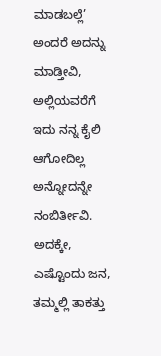ಮಾಡಬಲ್ಲೆ’ ಅಂದರೆ ಅದನ್ನು ಮಾಡ್ತೀವಿ, ಅಲ್ಲಿಯವರೆಗೆ ಇದು ನನ್ನ ಕೈಲಿ ಆಗೋದಿಲ್ಲ ಅನ್ನೋದನ್ನೇ ನಂಬಿರ್ತೀವಿ. ಅದಕ್ಕೇ, ಎಷ್ಟೊಂದು ಜನ, ತಮ್ಮಲ್ಲಿ ತಾಕತ್ತು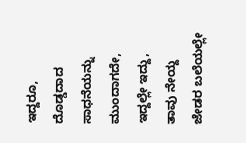ಇದ್ದರೂ, ದೊಡ್ಡದಾದ ಸಾಧನೆಯನ್ನು ಮುಂದಾಗದೇ, ಇದ್ದಲ್ಲೇ ಇದ್ದು, ತಾವು ನೇಯ್ದ ಜೇಡರ ಬಲೆಯಲ್ಲೇ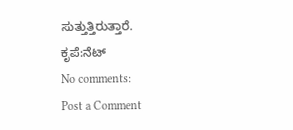ಸುತ್ತುತ್ತಿರುತ್ತಾರೆ.
ಕೃಪೆ:ನೆಟ್
No comments:
Post a Comment